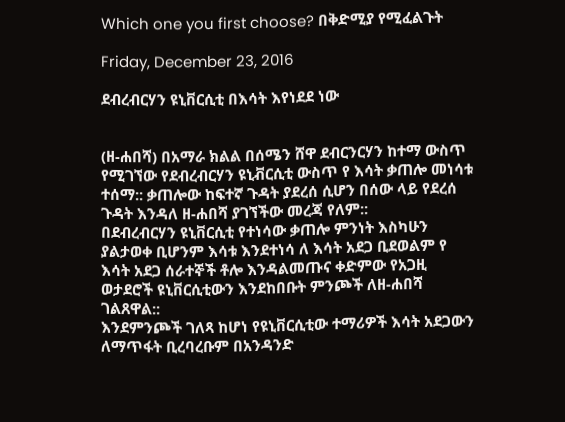Which one you first choose? በቅድሚያ የሚፈልጉት

Friday, December 23, 2016

ደብረብርሃን ዩኒቨርሲቲ በእሳት እየነደደ ነው


(ዘ-ሐበሻ) በአማራ ክልል በሰሜን ሸዋ ደብርንርሃን ከተማ ውስጥ የሚገኘው የደብረብርሃን ዩኒቭርሲቲ ውስጥ የ እሳት ቃጠሎ መነሳቱ ተሰማ:: ቃጠሎው ከፍተኛ ጉዳት ያደረሰ ሲሆን በሰው ላይ የደረሰ ጉዳት እንዳለ ዘ-ሐበሻ ያገኘችው መረጃ የለም::
በደብረብርሃን ዩኒቨርሲቲ የተነሳው ቃጠሎ ምንነት እስካሁን ያልታወቀ ቢሆንም እሳቱ እንደተነሳ ለ እሳት አደጋ ቢደወልም የ እሳት አደጋ ሰራተኞች ቶሎ እንዳልመጡና ቀድምው የአጋዚ ወታደሮች ዩኒቨርሲቲውን እንደከበቡት ምንጮች ለዘ-ሐበሻ ገልጸዋል::
እንደምንጮች ገለጻ ከሆነ የዩኒቨርሲቲው ተማሪዎች እሳት አደጋውን ለማጥፋት ቢረባረቡም በአንዳንድ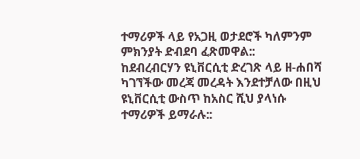ተማሪዎች ላይ የአጋዚ ወታደሮች ካለምንም ምክንያት ድብደባ ፈጽመዋል::
ከደብረብርሃን ዩኒቨርሲቲ ድረገጽ ላይ ዘ-ሐበሻ ካገኘችው መረጃ መረዳት እንደተቻለው በዚህ ዩኒቨርሲቲ ውስጥ ከአስር ሺህ ያላነሱ ተማሪዎች ይማራሉ::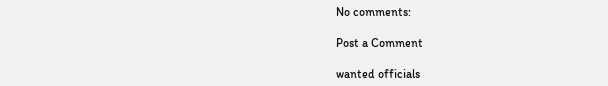No comments:

Post a Comment

wanted officials